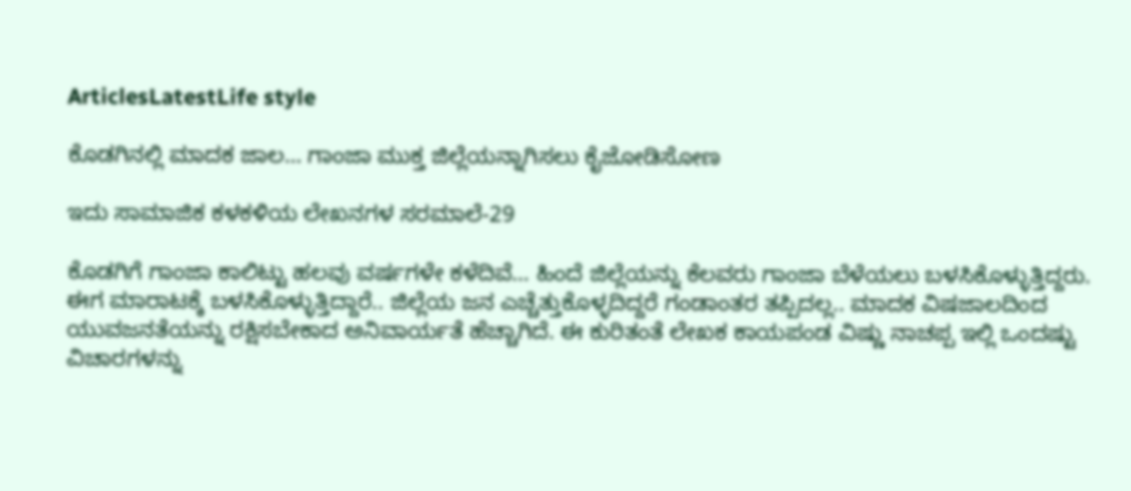ArticlesLatestLife style

ಕೊಡಗಿನಲ್ಲಿ ಮಾದಕ ಜಾಲ… ಗಾಂಜಾ ಮುಕ್ತ ಜಿಲ್ಲೆಯನ್ನಾಗಿಸಲು ಕೈಜೋಡಿಸೋಣ

ಇದು ಸಾಮಾಜಿಕ ಕಳಕಳಿಯ ಲೇಖನಗಳ ಸರಮಾಲೆ-29

ಕೊಡಗಿಗೆ ಗಾಂಜಾ ಕಾಲಿಟ್ಟು ಹಲವು ವರ್ಷಗಳೇ ಕಳೆದಿವೆ… ಹಿಂದೆ ಜಿಲ್ಲೆಯನ್ನು ಕೆಲವರು ಗಾಂಜಾ ಬೆಳೆಯಲು ಬಳಸಿಕೊಳ್ಳುತ್ತಿದ್ದರು. ಈಗ ಮಾರಾಟಕ್ಕೆ ಬಳಸಿಕೊಳ್ಳುತ್ತಿದ್ದಾರೆ.. ಜಿಲ್ಲೆಯ ಜನ ಎಚ್ಚೆತ್ತುಕೊಳ್ಳದಿದ್ದರೆ ಗಂಡಾಂತರ ತಪ್ಪಿದಲ್ಲ.. ಮಾದಕ ವಿಷಜಾಲದಿಂದ ಯುವಜನತೆಯನ್ನು ರಕ್ಷಿಸಬೇಕಾದ ಅನಿವಾರ್ಯತೆ ಹೆಚ್ಚಾಗಿದೆ. ಈ ಕುರಿತಂತೆ ಲೇಖಕ ಕಾಯಪಂಡ ವಿಷ್ಣು ನಾಚಪ್ಪ ಇಲ್ಲಿ ಒಂದಷ್ಟು ವಿಚಾರಗಳನ್ನು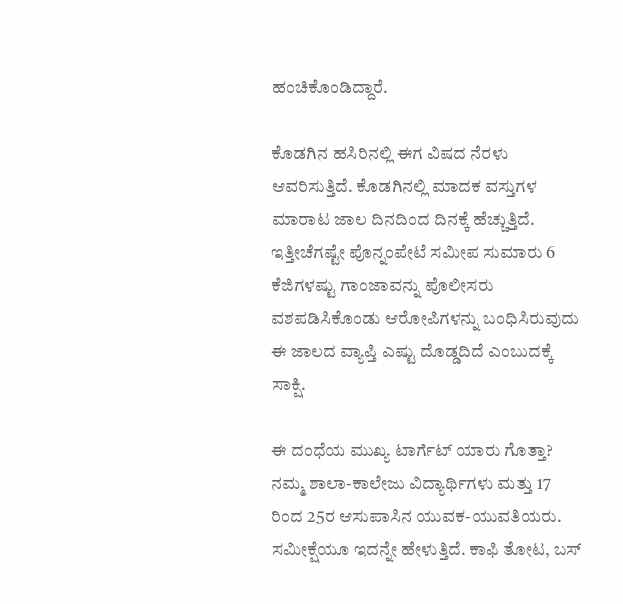ಹಂಚಿಕೊಂಡಿದ್ದಾರೆ.

ಕೊಡಗಿನ ಹಸಿರಿನಲ್ಲಿ ಈಗ ವಿಷದ ನೆರಳು ಆವರಿಸುತ್ತಿದೆ. ಕೊಡಗಿನಲ್ಲಿ ಮಾದಕ ವಸ್ತುಗಳ ಮಾರಾಟ ಜಾಲ ದಿನದಿಂದ ದಿನಕ್ಕೆ ಹೆಚ್ಚುತ್ತಿದೆ. ಇತ್ತೀಚೆಗಷ್ಟೇ ಪೊನ್ನಂಪೇಟೆ ಸಮೀಪ ಸುಮಾರು 6 ಕೆಜಿಗಳಷ್ಟು ಗಾಂಜಾವನ್ನು ಪೊಲೀಸರು ವಶಪಡಿಸಿಕೊಂಡು ಆರೋಪಿಗಳನ್ನು ಬಂಧಿಸಿರುವುದು ಈ ಜಾಲದ ವ್ಯಾಪ್ತಿ ಎಷ್ಟು ದೊಡ್ಡದಿದೆ ಎಂಬುದಕ್ಕೆ ಸಾಕ್ಷಿ.

ಈ ದಂಧೆಯ ಮುಖ್ಯ ಟಾರ್ಗೆಟ್ ಯಾರು ಗೊತ್ತಾ? ನಮ್ಮ ಶಾಲಾ-ಕಾಲೇಜು ವಿದ್ಯಾರ್ಥಿಗಳು ಮತ್ತು 17 ರಿಂದ 25ರ ಆಸುಪಾಸಿನ ಯುವಕ-ಯುವತಿಯರು. ಸಮೀಕ್ಷೆಯೂ ಇದನ್ನೇ ಹೇಳುತ್ತಿದೆ. ಕಾಫಿ ತೋಟ, ಬಸ್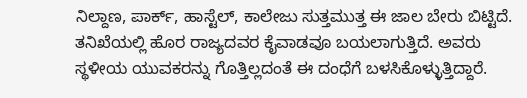ನಿಲ್ದಾಣ, ಪಾರ್ಕ್, ಹಾಸ್ಟೆಲ್, ಕಾಲೇಜು ಸುತ್ತಮುತ್ತ ಈ ಜಾಲ ಬೇರು ಬಿಟ್ಟಿದೆ. ತನಿಖೆಯಲ್ಲಿ ಹೊರ ರಾಜ್ಯದವರ ಕೈವಾಡವೂ ಬಯಲಾಗುತ್ತಿದೆ. ಅವರು ಸ್ಥಳೀಯ ಯುವಕರನ್ನು ಗೊತ್ತಿಲ್ಲದಂತೆ ಈ ದಂಧೆಗೆ ಬಳಸಿಕೊಳ್ಳುತ್ತಿದ್ದಾರೆ.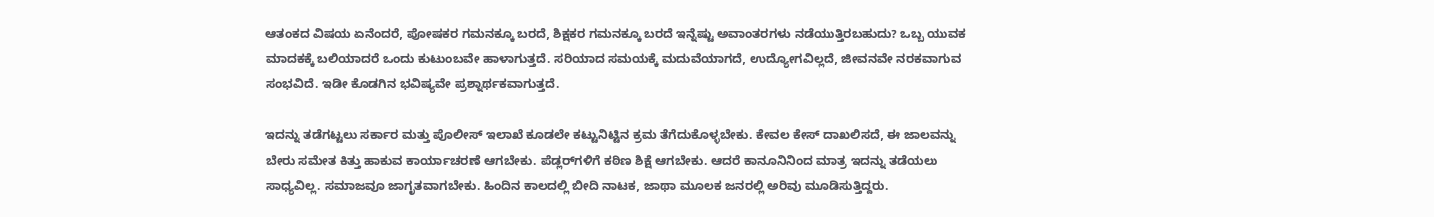ಆತಂಕದ ವಿಷಯ ಏನೆಂದರೆ, ಪೋಷಕರ ಗಮನಕ್ಕೂ ಬರದೆ, ಶಿಕ್ಷಕರ ಗಮನಕ್ಕೂ ಬರದೆ ಇನ್ನೆಷ್ಟು ಅವಾಂತರಗಳು ನಡೆಯುತ್ತಿರಬಹುದು? ಒಬ್ಬ ಯುವಕ ಮಾದಕಕ್ಕೆ ಬಲಿಯಾದರೆ ಒಂದು ಕುಟುಂಬವೇ ಹಾಳಾಗುತ್ತದೆ. ಸರಿಯಾದ ಸಮಯಕ್ಕೆ ಮದುವೆಯಾಗದೆ, ಉದ್ಯೋಗವಿಲ್ಲದೆ, ಜೀವನವೇ ನರಕವಾಗುವ ಸಂಭವಿದೆ. ಇಡೀ ಕೊಡಗಿನ ಭವಿಷ್ಯವೇ ಪ್ರಶ್ನಾರ್ಥಕವಾಗುತ್ತದೆ.

ಇದನ್ನು ತಡೆಗಟ್ಟಲು ಸರ್ಕಾರ ಮತ್ತು ಪೊಲೀಸ್ ಇಲಾಖೆ ಕೂಡಲೇ ಕಟ್ಟುನಿಟ್ಟಿನ ಕ್ರಮ ತೆಗೆದುಕೊಳ್ಳಬೇಕು. ಕೇವಲ ಕೇಸ್ ದಾಖಲಿಸದೆ, ಈ ಜಾಲವನ್ನು ಬೇರು ಸಮೇತ ಕಿತ್ತು ಹಾಕುವ ಕಾರ್ಯಾಚರಣೆ ಆಗಬೇಕು. ಪೆಡ್ಲರ್‌ಗಳಿಗೆ ಕಠಿಣ ಶಿಕ್ಷೆ ಆಗಬೇಕು. ಆದರೆ ಕಾನೂನಿನಿಂದ ಮಾತ್ರ ಇದನ್ನು ತಡೆಯಲು ಸಾಧ್ಯವಿಲ್ಲ. ಸಮಾಜವೂ ಜಾಗೃತವಾಗಬೇಕು. ಹಿಂದಿನ ಕಾಲದಲ್ಲಿ ಬೀದಿ ನಾಟಕ, ಜಾಥಾ ಮೂಲಕ ಜನರಲ್ಲಿ ಅರಿವು ಮೂಡಿಸುತ್ತಿದ್ದರು.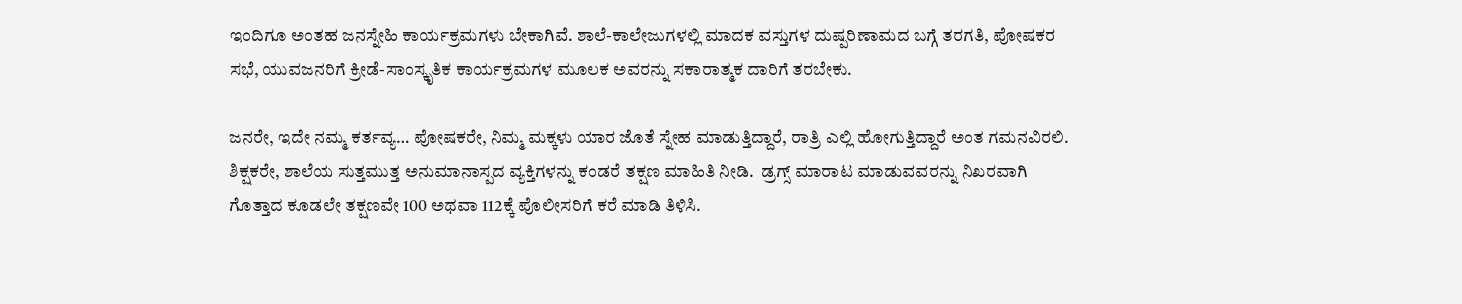ಇಂದಿಗೂ ಅಂತಹ ಜನಸ್ನೇಹಿ ಕಾರ್ಯಕ್ರಮಗಳು ಬೇಕಾಗಿವೆ. ಶಾಲೆ-ಕಾಲೇಜುಗಳಲ್ಲಿ ಮಾದಕ ವಸ್ತುಗಳ ದುಷ್ಪರಿಣಾಮದ ಬಗ್ಗೆ ತರಗತಿ, ಪೋಷಕರ ಸಭೆ, ಯುವಜನರಿಗೆ ಕ್ರೀಡೆ-ಸಾಂಸ್ಕೃತಿಕ ಕಾರ್ಯಕ್ರಮಗಳ ಮೂಲಕ ಅವರನ್ನು ಸಕಾರಾತ್ಮಕ ದಾರಿಗೆ ತರಬೇಕು.

ಜನರೇ, ಇದೇ ನಮ್ಮ ಕರ್ತವ್ಯ… ಪೋಷಕರೇ, ನಿಮ್ಮ ಮಕ್ಕಳು ಯಾರ ಜೊತೆ ಸ್ನೇಹ ಮಾಡುತ್ತಿದ್ದಾರೆ, ರಾತ್ರಿ ಎಲ್ಲಿ ಹೋಗುತ್ತಿದ್ದಾರೆ ಅಂತ ಗಮನವಿರಲಿ. ಶಿಕ್ಷಕರೇ, ಶಾಲೆಯ ಸುತ್ತಮುತ್ತ ಅನುಮಾನಾಸ್ಪದ ವ್ಯಕ್ತಿಗಳನ್ನು ಕಂಡರೆ ತಕ್ಷಣ ಮಾಹಿತಿ ನೀಡಿ.  ಡ್ರಗ್ಸ್ ಮಾರಾಟ ಮಾಡುವವರನ್ನು ನಿಖರವಾಗಿ ಗೊತ್ತಾದ ಕೂಡಲೇ ತಕ್ಷಣವೇ 100 ಅಥವಾ 112ಕ್ಕೆ ಪೊಲೀಸರಿಗೆ ಕರೆ ಮಾಡಿ ತಿಳಿಸಿ.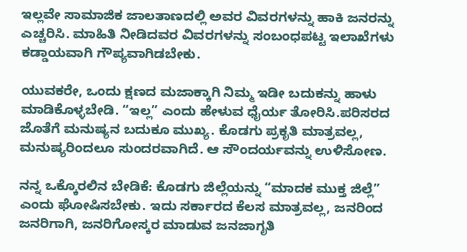ಇಲ್ಲವೇ ಸಾಮಾಜಿಕ ಜಾಲತಾಣದಲ್ಲಿ ಅವರ ವಿವರಗಳನ್ನು ಹಾಕಿ ಜನರನ್ನು ಎಚ್ಚರಿಸಿ. ಮಾಹಿತಿ ನೀಡಿದವರ ವಿವರಗಳನ್ನು ಸಂಬಂಧಪಟ್ಟ ಇಲಾಖೆಗಳು ಕಡ್ಡಾಯವಾಗಿ ಗೌಪ್ಯವಾಗಿಡಬೇಕು.

ಯುವಕರೇ, ಒಂದು ಕ್ಷಣದ ಮಜಾಕ್ಕಾಗಿ ನಿಮ್ಮ ಇಡೀ ಬದುಕನ್ನು ಹಾಳು ಮಾಡಿಕೊಳ್ಳಬೇಡಿ. “ಇಲ್ಲ” ಎಂದು ಹೇಳುವ ಧೈರ್ಯ ತೋರಿಸಿ.ಪರಿಸರದ ಜೊತೆಗೆ ಮನುಷ್ಯನ ಬದುಕೂ ಮುಖ್ಯ. ಕೊಡಗು ಪ್ರಕೃತಿ ಮಾತ್ರವಲ್ಲ, ಮನುಷ್ಯರಿಂದಲೂ ಸುಂದರವಾಗಿದೆ. ಆ ಸೌಂದರ್ಯವನ್ನು ಉಳಿಸೋಣ.

ನನ್ನ ಒಕ್ಕೊರಲಿನ ಬೇಡಿಕೆ: ಕೊಡಗು ಜಿಲ್ಲೆಯನ್ನು “ಮಾದಕ ಮುಕ್ತ ಜಿಲ್ಲೆ” ಎಂದು ಘೋಷಿಸಬೇಕು. ಇದು ಸರ್ಕಾರದ ಕೆಲಸ ಮಾತ್ರವಲ್ಲ, ಜನರಿಂದ ಜನರಿಗಾಗಿ, ಜನರಿಗೋಸ್ಕರ ಮಾಡುವ ಜನಜಾಗೃತಿ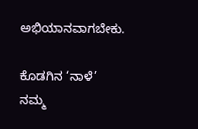ಅಭಿಯಾನವಾಗಬೇಕು.

ಕೊಡಗಿನ ‘ನಾಳೆ’ ನಮ್ಮ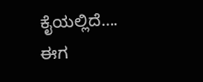ಕೈಯಲ್ಲಿದೆ…. ಈಗ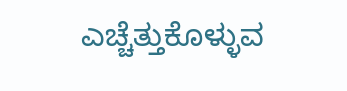ಎಚ್ಚೆತ್ತುಕೊಳ್ಳುವ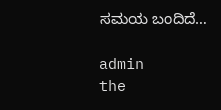ಸಮಯ ಬಂದಿದೆ…

admin
the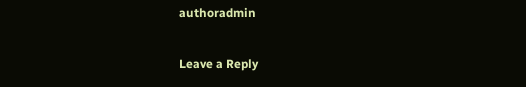authoradmin

Leave a Reply